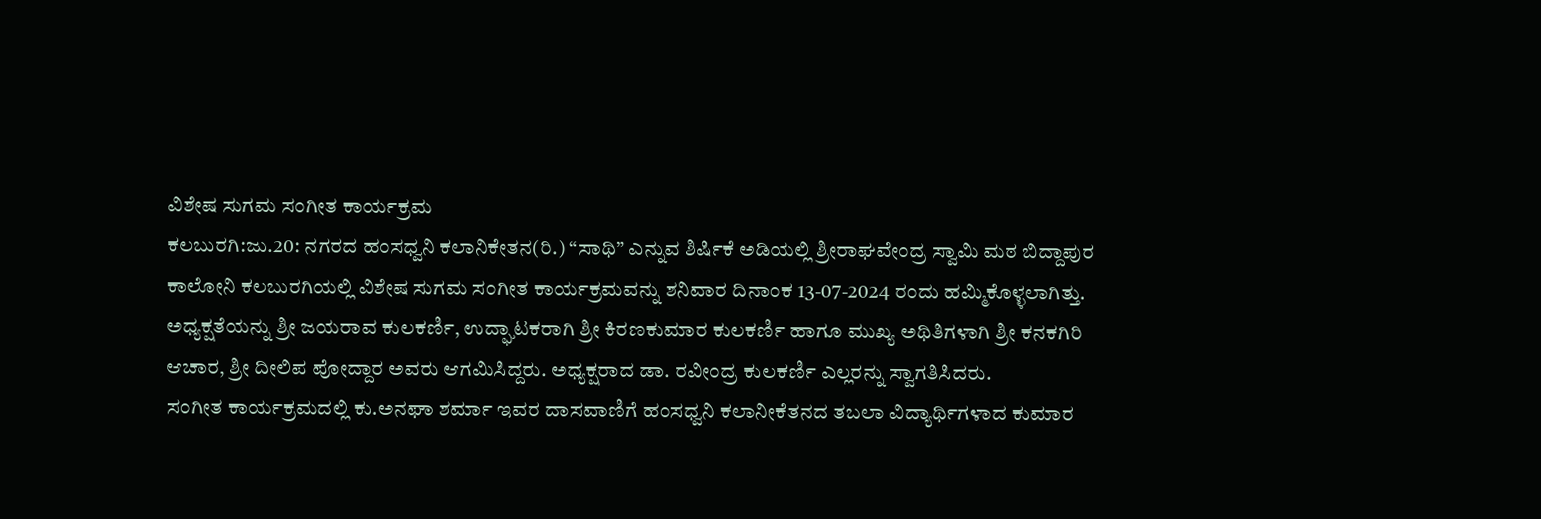ವಿಶೇಷ ಸುಗಮ ಸಂಗೀತ ಕಾರ್ಯಕ್ರಮ
ಕಲಬುರಗಿ:ಜು.20: ನಗರದ ಹಂಸಧ್ವನಿ ಕಲಾನಿಕೇತನ(ರಿ.) “ಸಾಥಿ” ಎನ್ನುವ ಶಿರ್ಷಿಕೆ ಅಡಿಯಲ್ಲಿ ಶ್ರೀರಾಘವೇಂದ್ರ ಸ್ವಾಮಿ ಮಠ ಬಿದ್ದಾಪುರ ಕಾಲೋನಿ ಕಲಬುರಗಿಯಲ್ಲಿ ವಿಶೇಷ ಸುಗಮ ಸಂಗೀತ ಕಾರ್ಯಕ್ರಮವನ್ನು ಶನಿವಾರ ದಿನಾಂಕ 13-07-2024 ರಂದು ಹಮ್ಮಿಕೊಳ್ಳಲಾಗಿತ್ತು. ಅಧ್ಯಕ್ಷತೆಯನ್ನು ಶ್ರೀ ಜಯರಾವ ಕುಲಕರ್ಣಿ, ಉದ್ಘಾಟಕರಾಗಿ ಶ್ರೀ ಕಿರಣಕುಮಾರ ಕುಲಕರ್ಣಿ ಹಾಗೂ ಮುಖ್ಯ ಅಥಿತಿಗಳಾಗಿ ಶ್ರೀ ಕನಕಗಿರಿ ಆಚಾರ, ಶ್ರೀ ದೀಲಿಪ ಪೋದ್ದಾರ ಅವರು ಆಗಮಿಸಿದ್ದರು. ಅಧ್ಯಕ್ಷರಾದ ಡಾ. ರವೀಂದ್ರ ಕುಲಕರ್ಣಿ ಎಲ್ಲರನ್ನು ಸ್ವಾಗತಿಸಿದರು.
ಸಂಗೀತ ಕಾರ್ಯಕ್ರಮದಲ್ಲಿ ಕು.ಅನಘಾ ಶರ್ಮಾ ಇವರ ದಾಸವಾಣಿಗೆ ಹಂಸಧ್ವನಿ ಕಲಾನೀಕೆತನದ ತಬಲಾ ವಿದ್ಯಾರ್ಥಿಗಳಾದ ಕುಮಾರ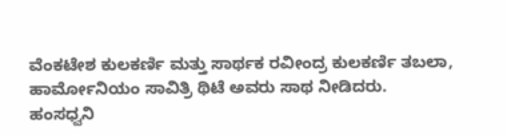ವೆಂಕಟೇಶ ಕುಲಕರ್ಣಿ ಮತ್ತು ಸಾರ್ಥಕ ರವೀಂದ್ರ ಕುಲಕರ್ಣಿ ತಬಲಾ, ಹಾರ್ಮೋನಿಯಂ ಸಾವಿತ್ರಿ ಥಿಟೆ ಅವರು ಸಾಥ ನೀಡಿದರು.
ಹಂಸಧ್ವನಿ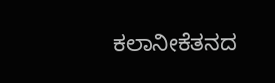ಕಲಾನೀಕೆತನದ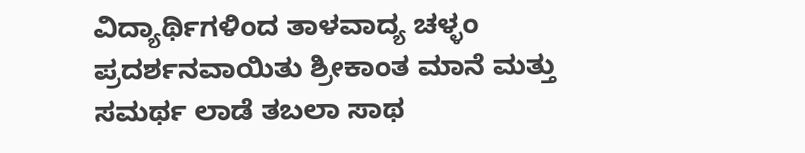ವಿದ್ಯಾರ್ಥಿಗಳಿಂದ ತಾಳವಾದ್ಯ ಚಳ್ಳಂ ಪ್ರದರ್ಶನವಾಯಿತು ಶ್ರೀಕಾಂತ ಮಾನೆ ಮತ್ತು ಸಮರ್ಥ ಲಾಡೆ ತಬಲಾ ಸಾಥ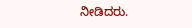ನೀಡಿದರು.